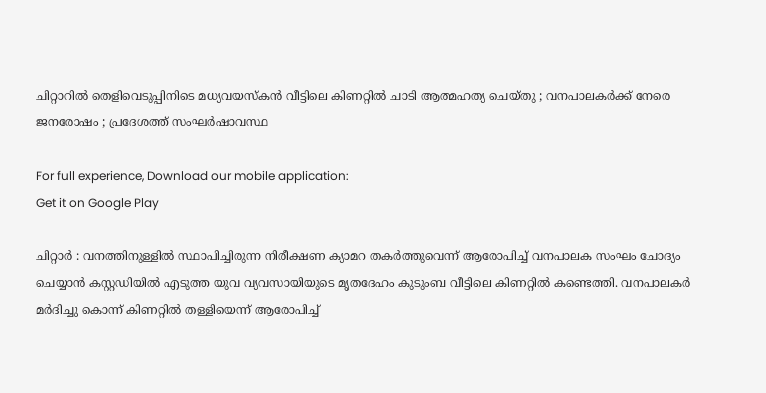ചിറ്റാറില്‍ തെളിവെടുപ്പിനിടെ മധ്യവയസ്കൻ വീട്ടിലെ കിണറ്റിൽ ചാടി ആത്മഹത്യ ചെയ്തു ; വനപാലകര്‍ക്ക് നേരെ ജനരോഷം ; പ്രദേശത്ത് സംഘര്‍ഷാവസ്ഥ

For full experience, Download our mobile application:
Get it on Google Play

ചിറ്റാർ : വനത്തിനുള്ളില്‍ സ്ഥാപിച്ചിരുന്ന നിരീക്ഷണ ക്യാമറ തകര്‍ത്തുവെന്ന് ആരോപിച്ച് വനപാലക സംഘം ചോദ്യം ചെയ്യാന്‍ കസ്റ്റഡിയില്‍ എടുത്ത യുവ വ്യവസായിയുടെ മൃതദേഹം കുടുംബ വീട്ടിലെ കിണറ്റില്‍ കണ്ടെത്തി. വനപാലകര്‍ മര്‍ദിച്ചു കൊന്ന് കിണറ്റില്‍ തള്ളിയെന്ന് ആരോപിച്ച്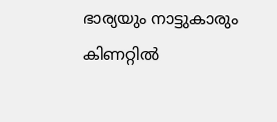ഭാര്യയും നാട്ടുകാരും കിണറ്റില്‍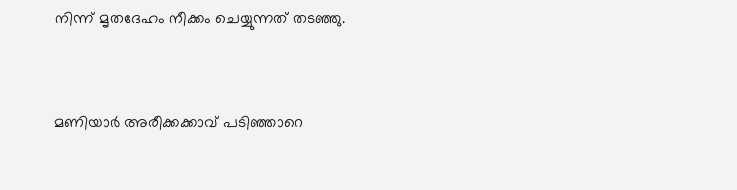നിന്ന് മൃതദേഹം നീക്കം ചെയ്യുന്നത് തടഞ്ഞു.


മണിയാര്‍ അരീക്കക്കാവ് പടിഞ്ഞാറെ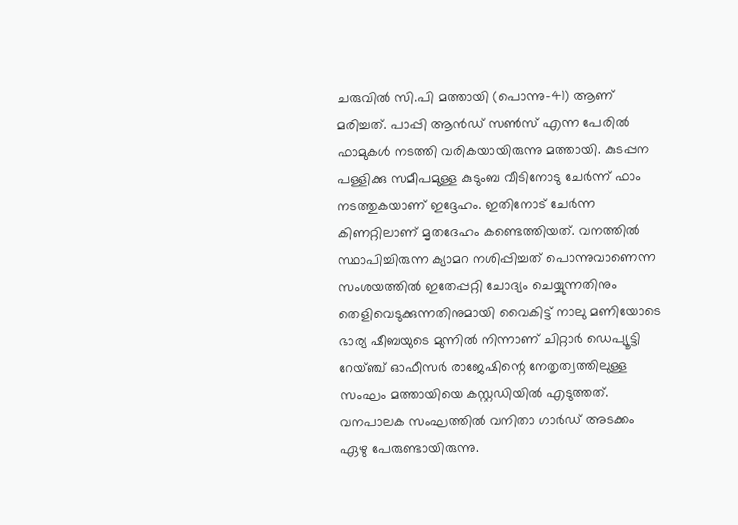ചരുവില്‍ സി.പി മത്തായി (പൊന്നു-41) ആണ് മരിച്ചത്. പാപ്പി ആന്‍ഡ് സണ്‍സ് എന്ന പേരില്‍ ഫാമുകള്‍ നടത്തി വരികയായിരുന്നു മത്തായി. കുടപ്പന പള്ളിക്കു സമീപമുള്ള കുടുംബ വീടിനോടു ചേര്‍ന്ന് ഫാം നടത്തുകയാണ് ഇദ്ദേഹം. ഇതിനോട് ചേര്‍ന്ന കിണറ്റിലാണ് മൃതദേഹം കണ്ടെത്തിയത്. വനത്തില്‍ സ്ഥാപിച്ചിരുന്ന ക്യാമറ നശിപ്പിച്ചത് പൊന്നുവാണെന്ന സംശയത്തില്‍ ഇതേപ്പറ്റി ചോദ്യം ചെയ്യുന്നതിനും തെളിവെടുക്കുന്നതിനുമായി വൈകിട്ട് നാലു മണിയോടെ ഭാര്യ ഷീബയുടെ മുന്നില്‍ നിന്നാണ് ചിറ്റാര്‍ ഡെപ്യൂട്ടി റേയ്ഞ്ച് ഓഫീസര്‍ രാജേഷിന്റെ നേതൃത്വത്തിലുള്ള സംഘം മത്തായിയെ കസ്റ്റഡിയില്‍ എടുത്തത്. വനപാലക സംഘത്തില്‍ വനിതാ ഗാര്‍ഡ് അടക്കം ഏഴു പേരുണ്ടായിരുന്നു.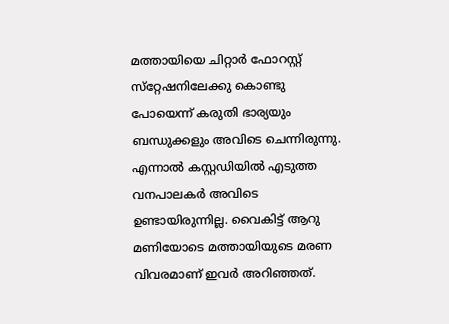മത്തായിയെ ചിറ്റാര്‍ ഫോറസ്റ്റ് സ്‌റ്റേഷനിലേക്കു കൊണ്ടു പോയെന്ന് കരുതി ഭാര്യയും ബന്ധുക്കളും അവിടെ ചെന്നിരുന്നു. എന്നാല്‍ കസ്റ്റഡിയില്‍ എടുത്ത വനപാലകര്‍ അവിടെ ഉണ്ടായിരുന്നില്ല. വൈകിട്ട് ആറു മണിയോടെ മത്തായിയുടെ മരണ വിവരമാണ് ഇവര്‍ അറിഞ്ഞത്.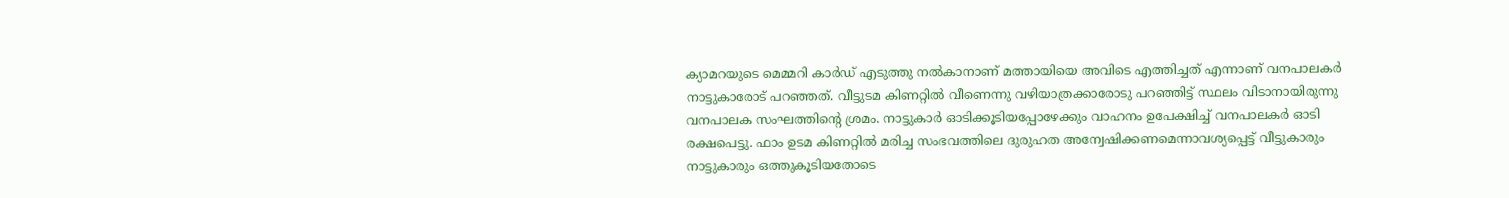ക്യാമറയുടെ മെമ്മറി കാര്‍ഡ് എടുത്തു നല്‍കാനാണ് മത്തായിയെ അവിടെ എത്തിച്ചത് എന്നാണ് വനപാലകര്‍ നാട്ടുകാരോട് പറഞ്ഞത്. വീട്ടുടമ കിണറ്റില്‍ വീണെന്നു വഴിയാത്രക്കാരോടു പറഞ്ഞിട്ട് സ്ഥലം വിടാനായിരുന്നു വനപാലക സംഘത്തിന്റെ ശ്രമം. നാട്ടുകാര്‍ ഓടിക്കൂടിയപ്പോഴേക്കും വാഹനം ഉപേക്ഷിച്ച് വനപാലകര്‍ ഓടി രക്ഷപെട്ടു. ഫാം ഉടമ കിണറ്റില്‍ മരിച്ച സംഭവത്തിലെ ദുരുഹത അന്വേഷിക്കണമെന്നാവശ്യപ്പെട്ട് വീട്ടുകാരും നാട്ടുകാരും ഒത്തുകൂടിയതോടെ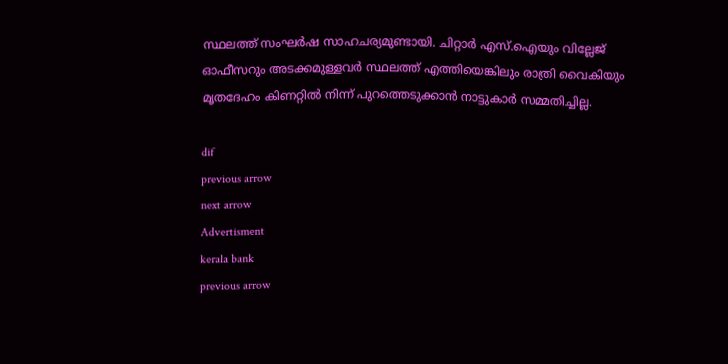സ്ഥലത്ത് സംഘര്‍ഷ സാഹചര്യമുണ്ടായി. ചിറ്റാര്‍ എസ്.ഐയും വില്ലേജ് ഓഫീസറും അടക്കമുള്ളവര്‍ സ്ഥലത്ത് എത്തിയെങ്കിലും രാത്രി വൈകിയും മൃതദേഹം കിണറ്റില്‍ നിന്ന് പുറത്തെടുക്കാന്‍ നാട്ടുകാര്‍ സമ്മതിച്ചില്ല.

dif
previous arrow
next arrow
Advertisment
kerala bank
previous arrow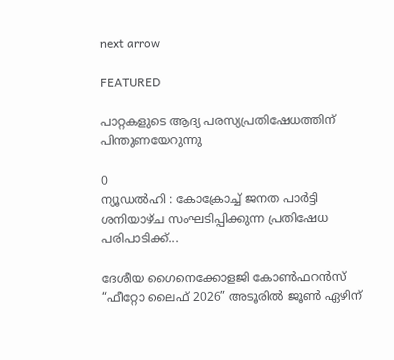next arrow

FEATURED

പാറ്റകളുടെ ആദ്യ പരസ്യപ്രതിഷേധത്തിന് പിന്തുണയേറുന്നു

0
ന്യൂഡൽഹി : കോക്രോച്ച് ജനത പാർട്ടി ശനിയാഴ്ച സംഘടിപ്പിക്കുന്ന പ്രതിഷേധ പരിപാടിക്ക്...

ദേശീയ ഗൈനെക്കോളജി കോൺഫറൻസ് “ഫീറ്റോ ലൈഫ് 2026” അടൂരിൽ ജൂൺ ഏഴിന്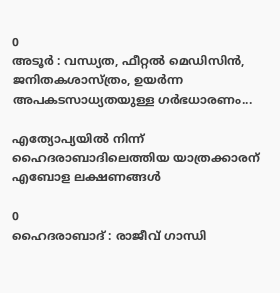0
അടൂര്‍ : വന്ധ്യത, ഫീറ്റൽ മെഡിസിൻ, ജനിതകശാസ്ത്രം, ഉയർന്ന അപകടസാധ്യതയുള്ള ഗർഭധാരണം...

എത്യോപ്യയിൽ നിന്ന് ഹൈദരാബാദിലെത്തിയ യാത്രക്കാരന് എബോള ലക്ഷണങ്ങൾ

0
ഹൈദരാബാദ് : രാജീവ് ഗാന്ധി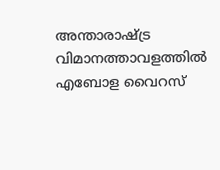അന്താരാഷ്ട്ര വിമാനത്താവളത്തിൽ എബോള വൈറസ്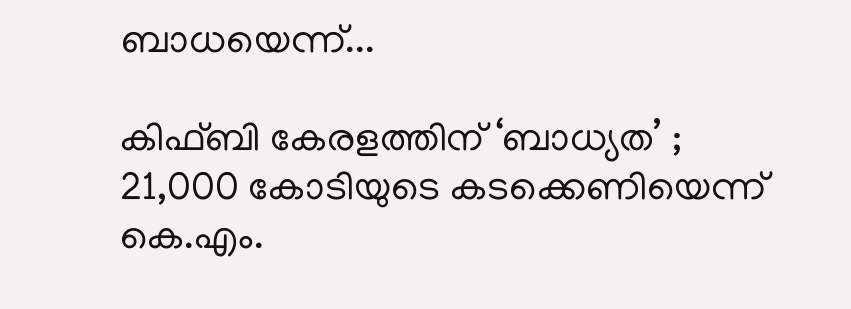ബാധയെന്ന്...

കിഫ്ബി കേരളത്തിന് ‘ബാധ്യത’ ; 21,000 കോടിയുടെ കടക്കെണിയെന്ന് കെ.എം.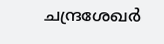ചന്ദ്രശേഖർ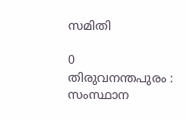സമിതി

0
തിരുവനന്തപുരം : സംസ്ഥാന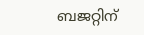ബജറ്റിന്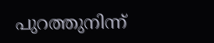പുറത്തുനിന്ന്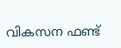വികസന ഫണ്ട്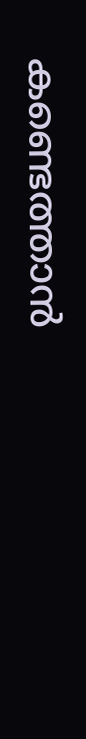കണ്ടെത്താൻ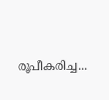രൂപീകരിച്ച...